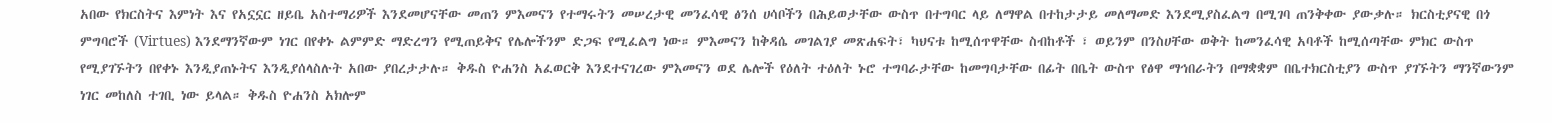አበው የክርስትና እምነት እና የአኗኗር ዘይቤ አስተማሪዎች እንደመሆናቸው መጠን ምእመናን የተማሩትን መሠረታዊ መንፈሳዊ ፅንሰ ሀሳቦችን በሕይወታቸው ውስጥ በተግባር ላይ ለማዋል በተከታታይ መለማመድ እንደሚያስፈልግ በሚገባ ጠንቅቀው ያውቃሉ። ክርስቲያናዊ በጎ ምግባሮች (Virtues) እንደማንኛውም ነገር በየቀኑ ልምምድ ማድረግን የሚጠይቅና የሌሎችንም ድጋፍ የሚፈልግ ነው። ምእመናን ከቅዳሴ መገልገያ መጽሐፍት፣ ካህናቱ ከሚሰጥዋቸው ስብከቶች ፣ ወይንም በንስሀቸው ወቅት ከመንፈሳዊ አባቶች ከሚሰጣቸው ምክር ውስጥ የሚያገኙትን በየቀኑ እንዲያጠኑትና እንዲያሰላስሉት አበው ያበረታታሉ። ቅዱስ ዮሐንስ አፈወርቅ እንደተናገረው ምእመናን ወደ ሌሎች የዕለት ተዕለት ኑሮ ተግባራታቸው ከመግባታቸው በፊት በቤት ውስጥ የፅዋ ማኅበራትን በማቋቋም በቤተክርስቲያን ውስጥ ያገኙትን ማንኛውንም ነገር መከለስ ተገቢ ነው ይላል። ቅዱስ ዮሐንስ አክሎም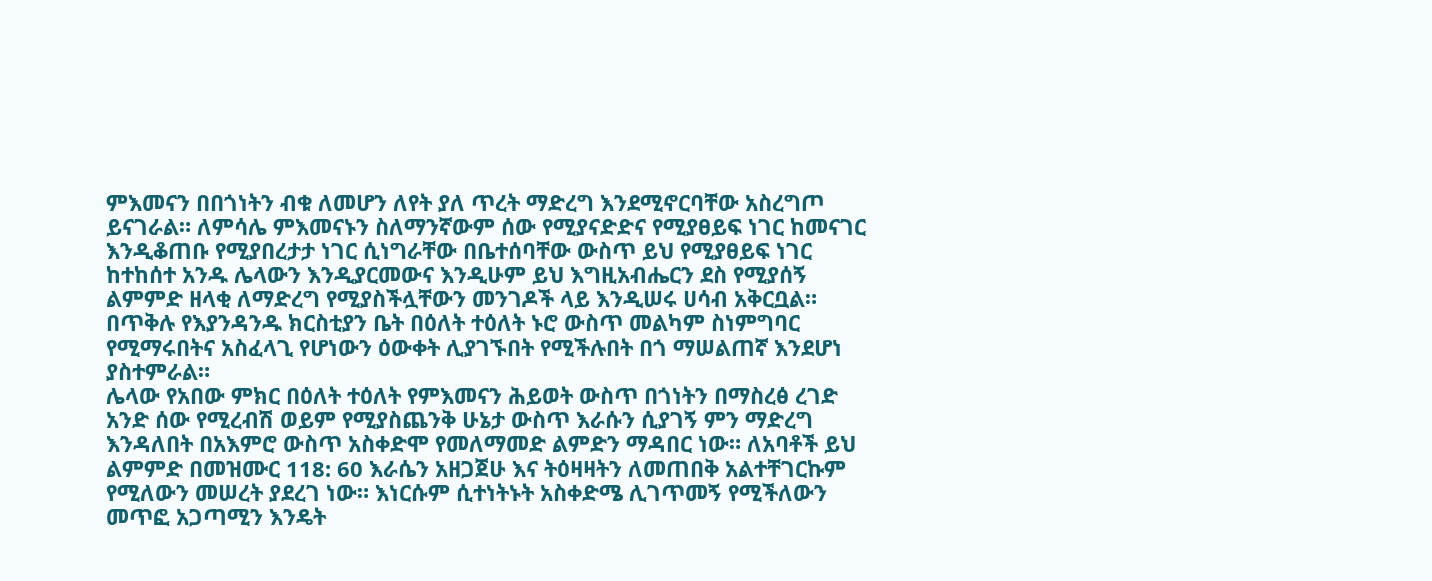ምእመናን በበጎነትን ብቁ ለመሆን ለየት ያለ ጥረት ማድረግ እንደሚኖርባቸው አስረግጦ ይናገራል። ለምሳሌ ምእመናኑን ስለማንኛውም ሰው የሚያናድድና የሚያፀይፍ ነገር ከመናገር እንዲቆጠቡ የሚያበረታታ ነገር ሲነግራቸው በቤተሰባቸው ውስጥ ይህ የሚያፀይፍ ነገር ከተከሰተ አንዱ ሌላውን እንዲያርመውና እንዲሁም ይህ እግዚአብሔርን ደስ የሚያሰኝ ልምምድ ዘላቂ ለማድረግ የሚያስችሏቸውን መንገዶች ላይ እንዲሠሩ ሀሳብ አቅርቧል። በጥቅሉ የእያንዳንዱ ክርስቲያን ቤት በዕለት ተዕለት ኑሮ ውስጥ መልካም ስነምግባር የሚማሩበትና አስፈላጊ የሆነውን ዕውቀት ሊያገኙበት የሚችሉበት በጎ ማሠልጠኛ እንደሆነ ያስተምራል።
ሌላው የአበው ምክር በዕለት ተዕለት የምእመናን ሕይወት ውስጥ በጎነትን በማስረፅ ረገድ አንድ ሰው የሚረብሽ ወይም የሚያስጨንቅ ሁኔታ ውስጥ እራሱን ሲያገኝ ምን ማድረግ እንዳለበት በአእምሮ ውስጥ አስቀድሞ የመለማመድ ልምድን ማዳበር ነው። ለአባቶች ይህ ልምምድ በመዝሙር 118: 60 እራሴን አዘጋጀሁ እና ትዕዛዛትን ለመጠበቅ አልተቸገርኩም የሚለውን መሠረት ያደረገ ነው። እነርሱም ሲተነትኑት አስቀድሜ ሊገጥመኝ የሚችለውን መጥፎ አጋጣሚን እንዴት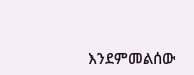እንደምመልሰው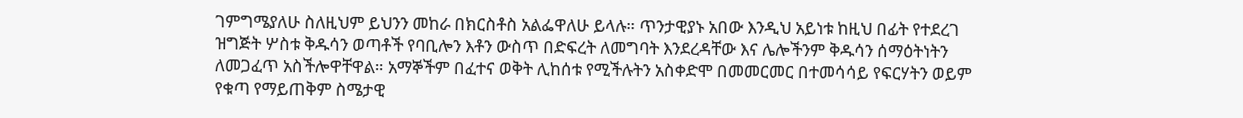ገምግሜያለሁ ስለዚህም ይህንን መከራ በክርስቶስ አልፌዋለሁ ይላሉ። ጥንታዊያኑ አበው እንዲህ አይነቱ ከዚህ በፊት የተደረገ ዝግጅት ሦስቱ ቅዱሳን ወጣቶች የባቢሎን እቶን ውስጥ በድፍረት ለመግባት እንደረዳቸው እና ሌሎችንም ቅዱሳን ሰማዕትነትን ለመጋፈጥ አስችሎዋቸዋል። አማኞችም በፈተና ወቅት ሊከሰቱ የሚችሉትን አስቀድሞ በመመርመር በተመሳሳይ የፍርሃትን ወይም የቁጣ የማይጠቅም ስሜታዊ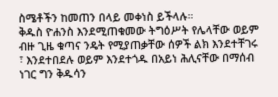ስሜቶችን ከመጠን በላይ መቀነስ ይችላሉ።
ቅዱስ ዮሐንስ እንደሚጠቁመው ትግዕሥት የሌላቸው ወይም ብዙ ጊዜ ቁጣና ንዴት የሚያጠቃቸው ሰዎች ልክ እንደተቸገሩ ፣ እንደተበደሉ ወይም እንደተጎዱ በአይነ ሕሊናቸው በማሰብ ነገር ግን ቅዱሳን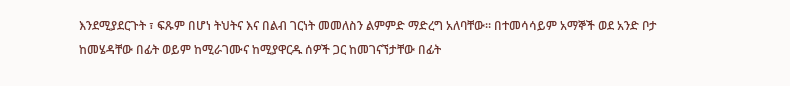እንደሚያደርጉት ፣ ፍጹም በሆነ ትህትና እና በልብ ገርነት መመለስን ልምምድ ማድረግ አለባቸው። በተመሳሳይም አማኞች ወደ አንድ ቦታ ከመሄዳቸው በፊት ወይም ከሚራገሙና ከሚያዋርዱ ሰዎች ጋር ከመገናኘታቸው በፊት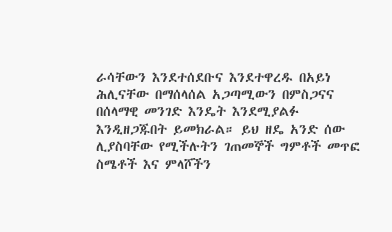ራሳቸውን እንደተሰደቡና እንደተዋረዱ በአይነ ሕሊናቸው በማሰላሰል አጋጣሚውን በምስጋናና በሰላማዊ መንገድ እንዴት እንደሚያልፉ እንዲዘጋጁበት ይመክራል። ይህ ዘዴ አንድ ሰው ሊያስባቸው የሚችሉትን ገጠመኞች ግምቶች መጥፎ ስሜቶች እና ምላሾችን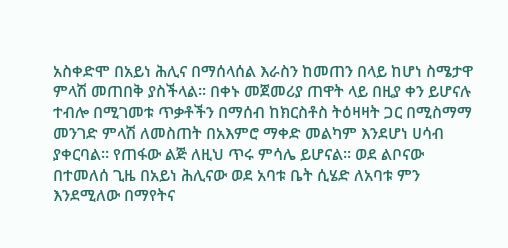አስቀድሞ በአይነ ሕሊና በማሰላሰል እራስን ከመጠን በላይ ከሆነ ስሜታዋ ምላሽ መጠበቅ ያስችላል። በቀኑ መጀመሪያ ጠዋት ላይ በዚያ ቀን ይሆናሉ ተብሎ በሚገመቱ ጥቃቶችን በማሰብ ከክርስቶስ ትዕዛዛት ጋር በሚስማማ መንገድ ምላሽ ለመስጠት በአእምሮ ማቀድ መልካም እንደሆነ ሀሳብ ያቀርባል። የጠፋው ልጅ ለዚህ ጥሩ ምሳሌ ይሆናል። ወደ ልቦናው በተመለሰ ጊዜ በአይነ ሕሊናው ወደ አባቱ ቤት ሲሄድ ለአባቱ ምን እንደሚለው በማየትና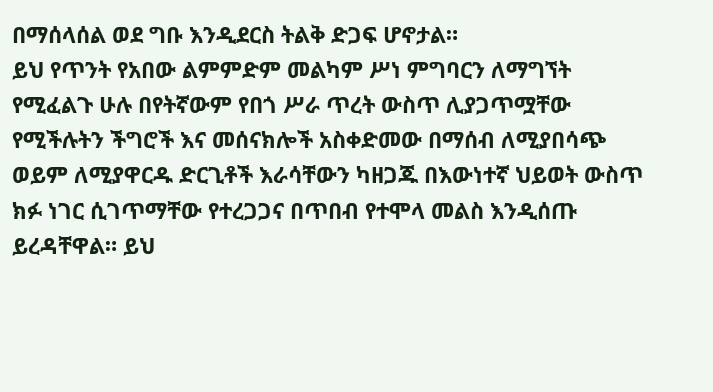በማሰላሰል ወደ ግቡ እንዲደርስ ትልቅ ድጋፍ ሆኖታል።
ይህ የጥንት የአበው ልምምድም መልካም ሥነ ምግባርን ለማግኘት የሚፈልጉ ሁሉ በየትኛውም የበጎ ሥራ ጥረት ውስጥ ሊያጋጥሟቸው የሚችሉትን ችግሮች እና መሰናክሎች አስቀድመው በማሰብ ለሚያበሳጭ ወይም ለሚያዋርዱ ድርጊቶች እራሳቸውን ካዘጋጁ በእውነተኛ ህይወት ውስጥ ክፉ ነገር ሲገጥማቸው የተረጋጋና በጥበብ የተሞላ መልስ እንዲሰጡ ይረዳቸዋል። ይህ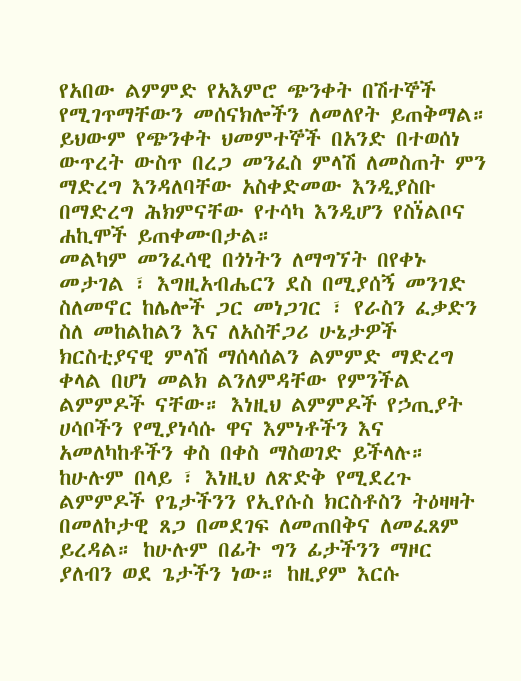የአበው ልምምድ የአእምሮ ጭንቀት በሽተኞች የሚገጥማቸውን መሰናክሎችን ለመለየት ይጠቅማል። ይህውም የጭንቀት ህመምተኞች በአንድ በተወሰነ ውጥረት ውስጥ በረጋ መንፈስ ምላሽ ለመስጠት ምን ማድረግ እንዳለባቸው አስቀድመው እንዲያስቡ በማድረግ ሕክምናቸው የተሳካ እንዲሆን የስነ፟ልቦና ሐኪሞች ይጠቀሙበታል።
መልካም መንፈሳዊ በጎነትን ለማግኘት በየቀኑ መታገል ፣ እግዚአብሔርን ደስ በሚያሰኝ መንገድ ስለመኖር ከሌሎች ጋር መነጋገር ፣ የራስን ፈቃድን ስለ መከልከልን እና ለአስቸጋሪ ሁኔታዎች ክርስቲያናዊ ምላሽ ማሰላሰልን ልምምድ ማድረግ ቀላል በሆነ መልክ ልንለምዳቸው የምንችል ልምምዶች ናቸው። እነዚህ ልምምዶች የኃጢያት ሀሳቦችን የሚያነሳሱ ዋና እምነቶችን እና አመለካከቶችን ቀስ በቀስ ማስወገድ ይችላሉ። ከሁሉም በላይ ፣ እነዚህ ለጽድቅ የሚደረጉ ልምምዶች የጌታችንን የኢየሱስ ክርስቶስን ትዕዛዛት በመለኮታዊ ጸጋ በመደገፍ ለመጠበቅና ለመፈጸም ይረዳል። ከሁሉም በፊት ግን ፊታችንን ማዞር ያለብን ወደ ጌታችን ነው። ከዚያም እርሱ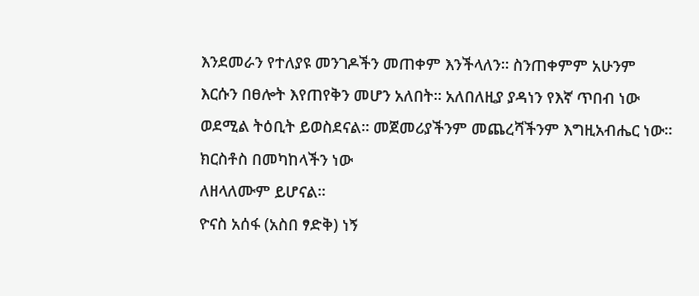እንደመራን የተለያዩ መንገዶችን መጠቀም እንችላለን። ስንጠቀምም አሁንም እርሱን በፀሎት እየጠየቅን መሆን አለበት። አለበለዚያ ያዳነን የእኛ ጥበብ ነው ወደሚል ትዕቢት ይወስደናል። መጀመሪያችንም መጨረሻችንም እግዚአብሔር ነው።
ክርስቶስ በመካከላችን ነው
ለዘላለሙም ይሆናል።
ዮናስ አሰፋ (አስበ ፃድቅ) ነኝ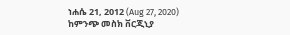ነሐሴ 21, 2012 (Aug 27, 2020)
ከምንጭ መስክ ቨርጂኒያ